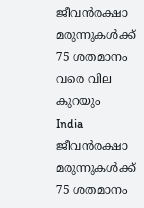ജീവന്‍രക്ഷാ മരുന്നുകള്‍ക്ക് 75 ശതമാനം വരെ വില കുറയും
India
ജീവന്‍രക്ഷാ മരുന്നുകള്‍ക്ക് 75 ശതമാനം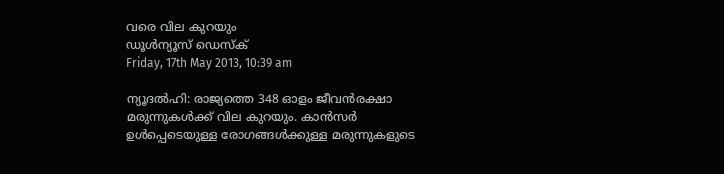വരെ വില കുറയും
ഡൂള്‍ന്യൂസ് ഡെസ്‌ക്
Friday, 17th May 2013, 10:39 am

ന്യൂദല്‍ഹി: രാജ്യത്തെ 348 ഓളം ജീവന്‍രക്ഷാ മരുന്നുകള്‍ക്ക് വില കുറയും. കാന്‍സര്‍ ഉള്‍പ്പെടെയുള്ള രോഗങ്ങള്‍ക്കുള്ള മരുന്നുകളുടെ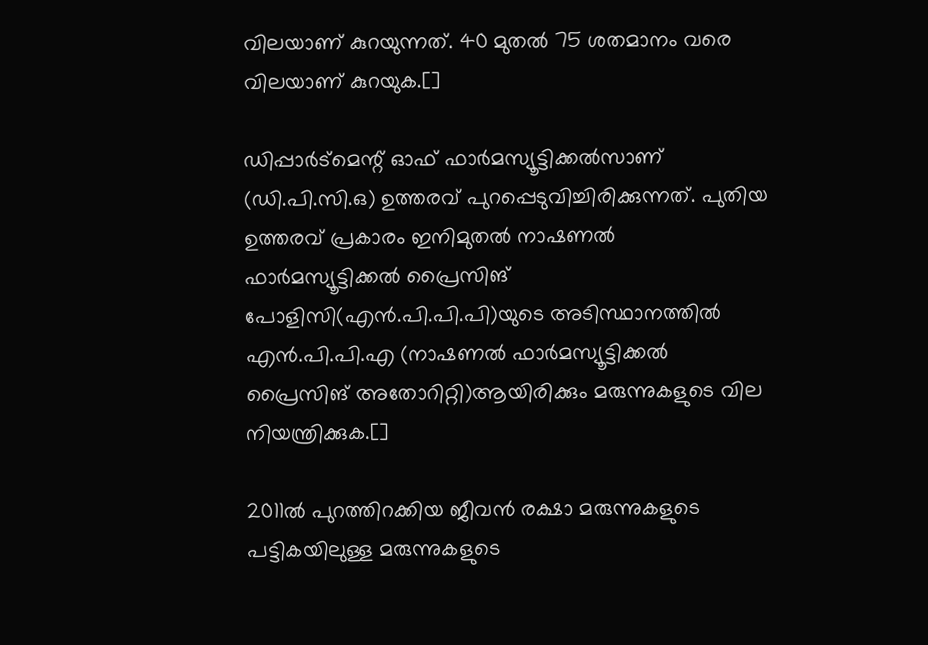വിലയാണ് കുറയുന്നത്. 40 മുതല്‍ 75 ശതമാനം വരെ വിലയാണ് കുറയുക.[]

ഡിപ്പാര്‍ട്‌മെന്റ് ഓഫ് ഫാര്‍മസ്യൂട്ടിക്കല്‍സാണ് (ഡി.പി.സി.ഒ) ഉത്തരവ് പുറപ്പെടുവിച്ചിരിക്കുന്നത്. പുതിയ ഉത്തരവ് പ്രകാരം ഇനിമുതല്‍ നാഷണല്‍ ഫാര്‍മസ്യൂട്ടിക്കല്‍ പ്രൈസിങ് പോളിസി(എന്‍.പി.പി.പി)യുടെ അടിസ്ഥാനത്തില്‍ എന്‍.പി.പി.എ (നാഷണല്‍ ഫാര്‍മസ്യൂട്ടിക്കല്‍ പ്രൈസിങ് അതോറിറ്റി)ആയിരിക്കും മരുന്നുകളുടെ വില നിയന്ത്രിക്കുക.[]

2011ല്‍ പുറത്തിറക്കിയ ജീവന്‍ രക്ഷാ മരുന്നുകളുടെ പട്ടികയിലുള്ള മരുന്നുകളുടെ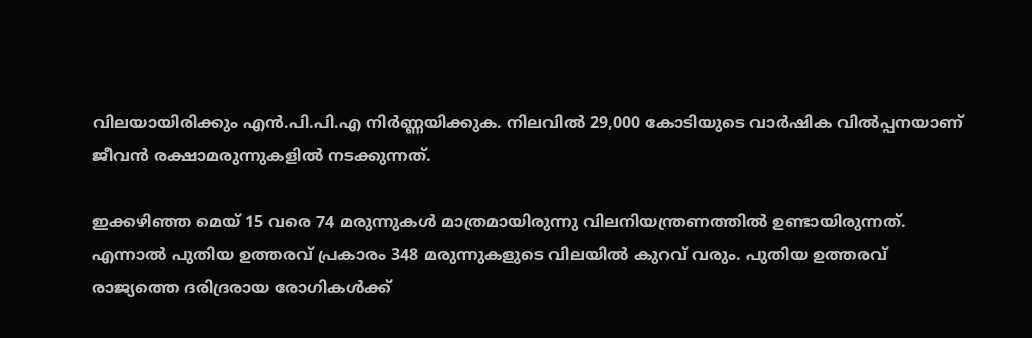വിലയായിരിക്കും എന്‍.പി.പി.എ നിര്‍ണ്ണയിക്കുക. നിലവില്‍ 29,000 കോടിയുടെ വാര്‍ഷിക വില്‍പ്പനയാണ് ജീവന്‍ രക്ഷാമരുന്നുകളില്‍ നടക്കുന്നത്.

ഇക്കഴിഞ്ഞ മെയ് 15 വരെ 74 മരുന്നുകള്‍ മാത്രമായിരുന്നു വിലനിയന്ത്രണത്തില്‍ ഉണ്ടായിരുന്നത്. എന്നാല്‍ പുതിയ ഉത്തരവ് പ്രകാരം 348 മരുന്നുകളുടെ വിലയില്‍ കുറവ് വരും. പുതിയ ഉത്തരവ് രാജ്യത്തെ ദരിദ്രരായ രോഗികള്‍ക്ക്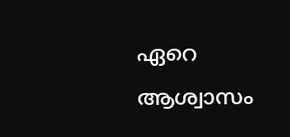ഏറെ ആശ്വാസം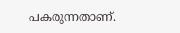പകരുന്നതാണ്.